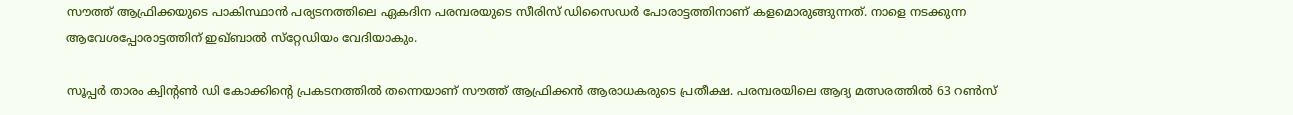സൗത്ത് ആഫ്രിക്കയുടെ പാകിസ്ഥാന്‍ പര്യടനത്തിലെ ഏകദിന പരമ്പരയുടെ സീരിസ് ഡിസൈഡര്‍ പോരാട്ടത്തിനാണ് കളമൊരുങ്ങുന്നത്. നാളെ നടക്കുന്ന ആവേശപ്പോരാട്ടത്തിന് ഇഖ്ബാല്‍ സ്‌റ്റേഡിയം വേദിയാകും.

സൂപ്പര്‍ താരം ക്വിന്റണ്‍ ഡി കോക്കിന്റെ പ്രകടനത്തില്‍ തന്നെയാണ് സൗത്ത് ആഫ്രിക്കന്‍ ആരാധകരുടെ പ്രതീക്ഷ. പരമ്പരയിലെ ആദ്യ മത്സരത്തില്‍ 63 റണ്‍സ്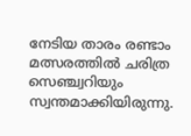നേടിയ താരം രണ്ടാം മത്സരത്തില്‍ ചരിത്ര സെഞ്ച്വറിയും സ്വന്തമാക്കിയിരുന്നു.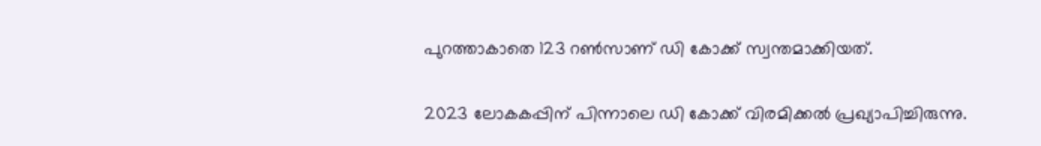പുറത്താകാതെ 123 റണ്‍സാണ് ഡി കോക്ക് സ്വന്തമാക്കിയത്.

2023 ലോകകപ്പിന് പിന്നാലെ ഡി കോക്ക് വിരമിക്കല്‍ പ്രഖ്യാപിച്ചിരുന്നു.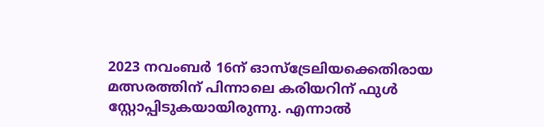2023 നവംബര്‍ 16ന് ഓസ്‌ട്രേലിയക്കെതിരായ മത്സരത്തിന് പിന്നാലെ കരിയറിന് ഫുള്‍ സ്റ്റോപ്പിടുകയായിരുന്നു. എന്നാല്‍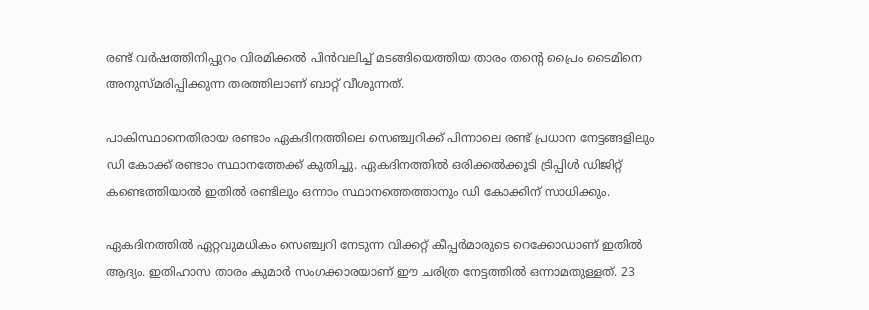രണ്ട് വര്‍ഷത്തിനിപ്പുറം വിരമിക്കല്‍ പിന്‍വലിച്ച് മടങ്ങിയെത്തിയ താരം തന്റെ പ്രൈം ടൈമിനെ അനുസ്മരിപ്പിക്കുന്ന തരത്തിലാണ് ബാറ്റ് വീശുന്നത്.

പാകിസ്ഥാനെതിരായ രണ്ടാം ഏകദിനത്തിലെ സെഞ്ച്വറിക്ക് പിന്നാലെ രണ്ട് പ്രധാന നേട്ടങ്ങളിലും ഡി കോക്ക് രണ്ടാം സ്ഥാനത്തേക്ക് കുതിച്ചു. ഏകദിനത്തില്‍ ഒരിക്കല്‍ക്കൂടി ട്രിപ്പിള്‍ ഡിജിറ്റ് കണ്ടെത്തിയാല്‍ ഇതില്‍ രണ്ടിലും ഒന്നാം സ്ഥാനത്തെത്താനും ഡി കോക്കിന് സാധിക്കും.

ഏകദിനത്തില്‍ ഏറ്റവുമധികം സെഞ്ച്വറി നേടുന്ന വിക്കറ്റ് കീപ്പര്‍മാരുടെ റെക്കോഡാണ് ഇതില്‍ ആദ്യം. ഇതിഹാസ താരം കുമാര്‍ സംഗക്കാരയാണ് ഈ ചരിത്ര നേട്ടത്തില്‍ ഒന്നാമതുള്ളത്. 23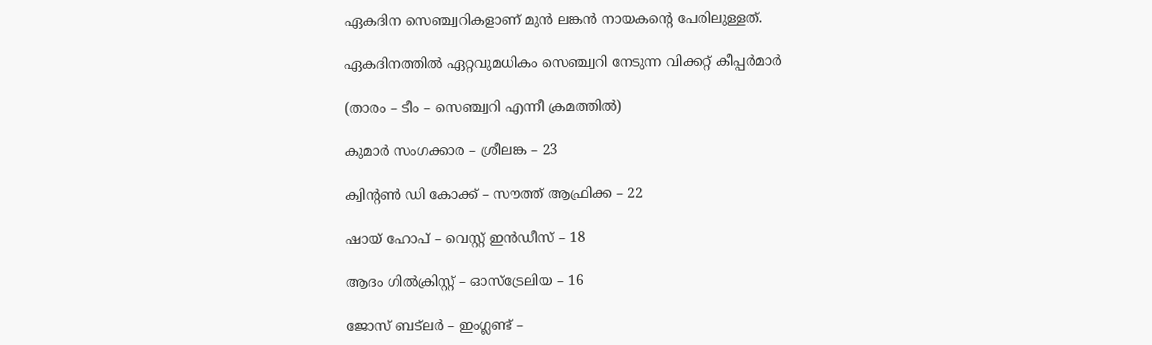ഏകദിന സെഞ്ച്വറികളാണ് മുന്‍ ലങ്കന്‍ നായകന്റെ പേരിലുള്ളത്.

ഏകദിനത്തില്‍ ഏറ്റവുമധികം സെഞ്ച്വറി നേടുന്ന വിക്കറ്റ് കീപ്പര്‍മാര്‍

(താരം – ടീം – സെഞ്ച്വറി എന്നീ ക്രമത്തില്‍)

കുമാര്‍ സംഗക്കാര – ശ്രീലങ്ക – 23

ക്വിന്റണ്‍ ഡി കോക്ക് – സൗത്ത് ആഫ്രിക്ക – 22

ഷായ് ഹോപ് – വെസ്റ്റ് ഇന്‍ഡീസ് – 18

ആദം ഗില്‍ക്രിസ്റ്റ് – ഓസ്‌ട്രേലിയ – 16

ജോസ് ബട്‌ലര്‍ – ഇംഗ്ലണ്ട് –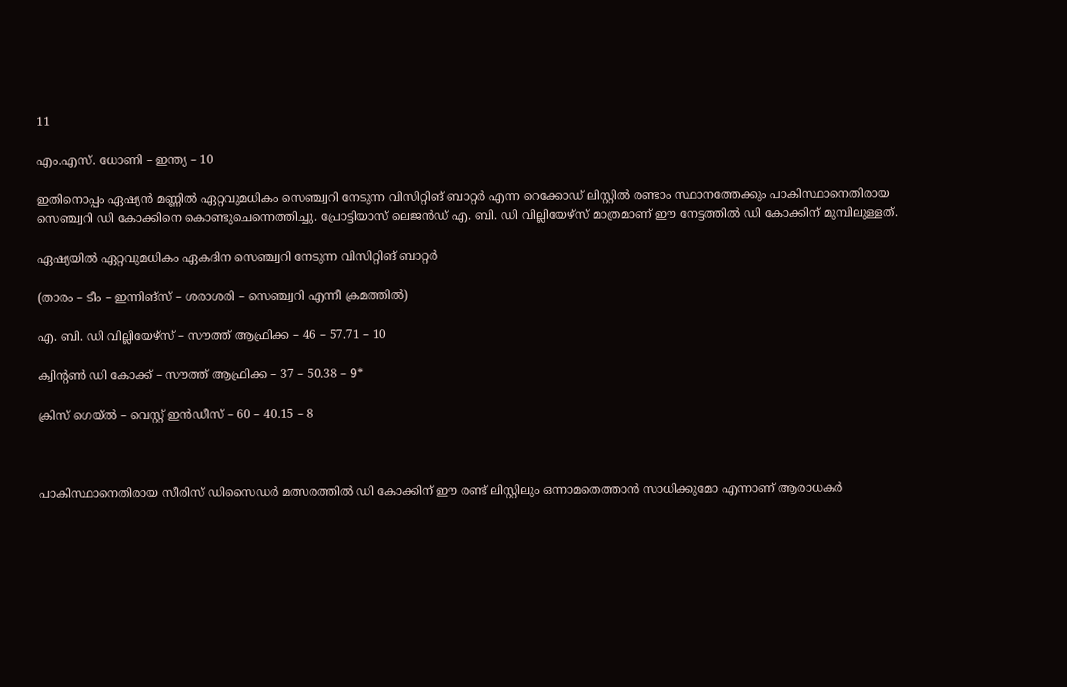11

എം.എസ്. ധോണി – ഇന്ത്യ – 10

ഇതിനൊപ്പം ഏഷ്യന്‍ മണ്ണില്‍ ഏറ്റവുമധികം സെഞ്ച്വറി നേടുന്ന വിസിറ്റിങ് ബാറ്റര്‍ എന്ന റെക്കോഡ് ലിസ്റ്റില്‍ രണ്ടാം സ്ഥാനത്തേക്കും പാകിസ്ഥാനെതിരായ സെഞ്ച്വറി ഡി കോക്കിനെ കൊണ്ടുചെന്നെത്തിച്ചു. പ്രോട്ടിയാസ് ലെജന്‍ഡ് എ. ബി. ഡി വില്ലിയേഴ്‌സ് മാത്രമാണ് ഈ നേട്ടത്തില്‍ ഡി കോക്കിന് മുമ്പിലുള്ളത്.

ഏഷ്യയില്‍ ഏറ്റവുമധികം ഏകദിന സെഞ്ച്വറി നേടുന്ന വിസിറ്റിങ് ബാറ്റര്‍

(താരം – ടീം – ഇന്നിങ്‌സ് – ശരാശരി – സെഞ്ച്വറി എന്നീ ക്രമത്തില്‍)

എ. ബി. ഡി വില്ലിയേഴ്‌സ് – സൗത്ത് ആഫ്രിക്ക – 46 – 57.71 – 10

ക്വിന്റണ്‍ ഡി കോക്ക് – സൗത്ത് ആഫ്രിക്ക – 37 – 50.38 – 9*

ക്രിസ് ഗെയ്ല്‍ – വെസ്റ്റ് ഇന്‍ഡീസ് – 60 – 40.15 – 8



പാകിസ്ഥാനെതിരായ സീരിസ് ഡിസൈഡര്‍ മത്സരത്തില്‍ ഡി കോക്കിന് ഈ രണ്ട് ലിസ്റ്റിലും ഒന്നാമതെത്താന്‍ സാധിക്കുമോ എന്നാണ് ആരാധകര്‍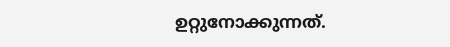ഉറ്റുനോക്കുന്നത്.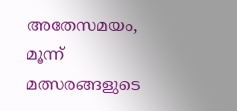അതേസമയം, മൂന്ന് മത്സരങ്ങളുടെ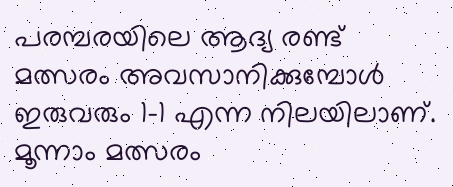പരമ്പരയിലെ ആദ്യ രണ്ട് മത്സരം അവസാനിക്കുമ്പോള്‍ ഇരുവരും 1-1 എന്ന നിലയിലാണ്. മൂന്നാം മത്സരം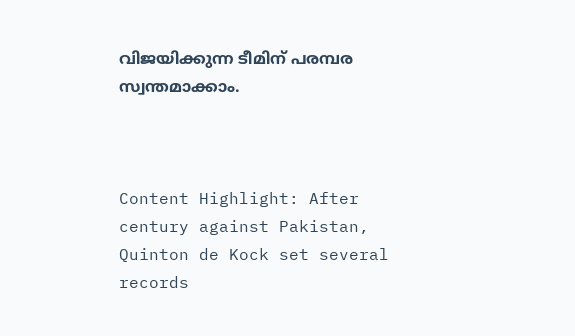വിജയിക്കുന്ന ടീമിന് പരമ്പര സ്വന്തമാക്കാം.



Content Highlight: After century against Pakistan, Quinton de Kock set several records